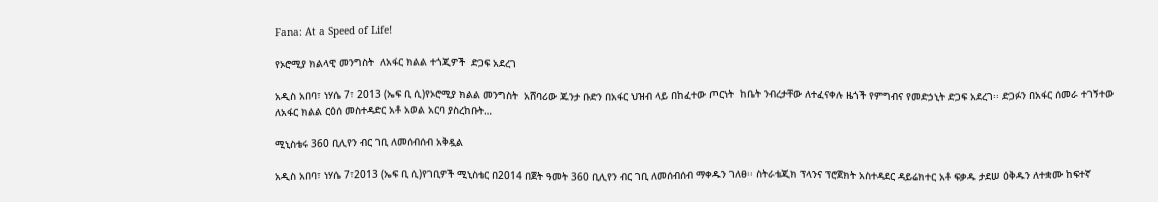Fana: At a Speed of Life!

የኦሮሚያ ክልላዊ መንግስት  ለአፋር ክልል ተጎጂዎች  ድጋፍ አደረገ

አዲስ አበባ፣ ነሃሴ 7፣ 2013 (ኤፍ ቢ ሲ)የኦሮሚያ ክልል መንግስት  አሸባሪው ጁንታ ቡድን በአፋር ህዝብ ላይ በከፈተው ጦርነት  ከቤት ንብረታቸው ለተፈናቀሉ ዜጎች የምግብና የመድኃኒት ድጋፍ አደረገ፡፡ ድጋፉን በአፋር ሰመራ ተገኝተው ለአፋር ክልል ርዕሰ መስተዳድር አቶ አወል አርባ ያስረከቡት…

ሚኒስቴሩ 360 ቢሊየን ብር ገቢ ለመሰብሰብ አቅዷል

አዲስ አበባ፣ ነሃሴ 7፣2013 (ኤፍ ቢ ሲ)የገቢዎች ሚኒስቴር በ2014 በጀት ዓመት 360 ቢሊየን ብር ገቢ ለመሰብሰብ ማቀዱን ገለፀ፡፡ ስትራቴጂክ ፕላንና ፕሮጀክት አስተዳደር ዳይሬክተር አቶ ፍቃዱ ታደሠ ዕቅዱን ለተቋሙ ከፍተኛ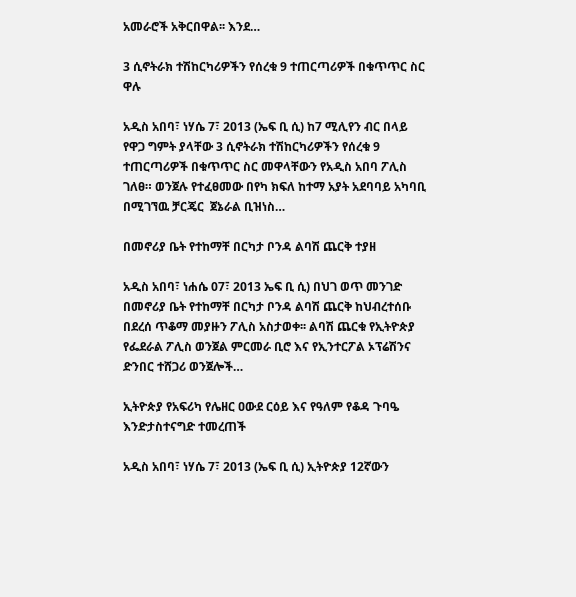አመራሮች አቅርበዋል፡፡ እንደ…

3 ሲኖትራክ ተሽከርካሪዎችን የሰረቁ 9 ተጠርጣሪዎች በቁጥጥር ስር ዋሉ

አዲስ አበባ፣ ነሃሴ 7፣ 2013 (ኤፍ ቢ ሲ) ከ7 ሚሊየን ብር በላይ የዋጋ ግምት ያላቸው 3 ሲኖትራክ ተሽከርካሪዎችን የሰረቁ 9 ተጠርጣሪዎች በቁጥጥር ስር መዋላቸውን የአዲስ አበባ ፖሊስ ገለፀ። ወንጀሉ የተፈፀመው በየካ ክፍለ ከተማ አያት አደባባይ አካባቢ በሚገኘዉ ቻርጄር  ጀኔራል ቢዝነስ…

በመኖሪያ ቤት የተከማቸ በርካታ ቦንዳ ልባሽ ጨርቅ ተያዘ

አዲስ አበባ፣ ነሐሴ 07፣ 2013 ኤፍ ቢ ሲ) በህገ ወጥ መንገድ በመኖሪያ ቤት የተከማቸ በርካታ ቦንዳ ልባሽ ጨርቅ ከህብረተሰቡ በደረሰ ጥቆማ መያዙን ፖሊስ አስታወቀ፡፡ ልባሽ ጨርቁ የኢትዮጵያ የፌደራል ፖሊስ ወንጀል ምርመራ ቢሮ እና የኢንተርፖል ኦፕሬሽንና ድንበር ተሸጋሪ ወንጀሎች…

ኢትዮጵያ የአፍሪካ የሌዘር ዐውደ ርዕይ እና የዓለም የቆዳ ጉባዔ እንድታስተናግድ ተመረጠች

አዲስ አበባ፣ ነሃሴ 7፣ 2013 (ኤፍ ቢ ሲ) ኢትዮጵያ 12ኛውን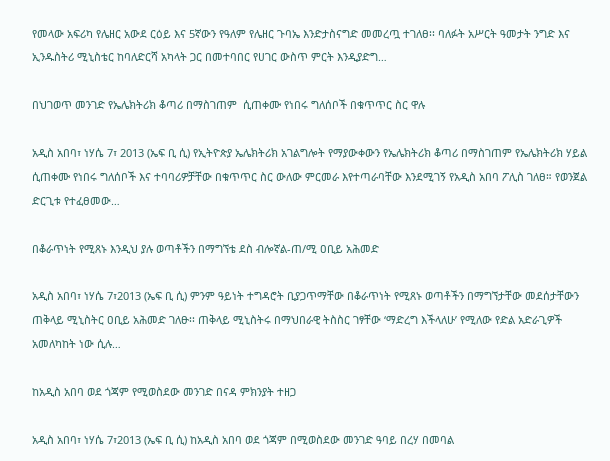የመላው አፍሪካ የሌዘር አውደ ርዕይ እና 5ኛውን የዓለም የሌዘር ጉባኤ እንድታስናግድ መመረጧ ተገለፀ፡፡ ባለፉት አሥርት ዓመታት ንግድ እና ኢንዱስትሪ ሚኒስቴር ከባለድርሻ አካላት ጋር በመተባበር የሀገር ውስጥ ምርት እንዲያድግ…

በህገወጥ መንገድ የኤሌክትሪክ ቆጣሪ በማስገጠም  ሲጠቀሙ የነበሩ ግለሰቦች በቁጥጥር ስር ዋሉ

አዲስ አበባ፣ ነሃሴ 7፣ 2013 (ኤፍ ቢ ሲ) የኢትዮጵያ ኤሌክትሪክ አገልግሎት የማያውቀውን የኤሌክትሪክ ቆጣሪ በማስገጠም የኤሌክትሪክ ሃይል ሲጠቀሙ የነበሩ ግለሰቦች እና ተባባሪዎቻቸው በቁጥጥር ስር ውለው ምርመራ እየተጣራባቸው እንደሚገኝ የአዲስ አበባ ፖሊስ ገለፀ። የወንጀል ድርጊቱ የተፈፀመው…

በቆራጥነት የሚጸኑ እንዲህ ያሉ ወጣቶችን በማግኘቴ ደስ ብሎኛል-ጠ/ሚ ዐቢይ አሕመድ

አዲስ አበባ፣ ነሃሴ 7፣2013 (ኤፍ ቢ ሲ) ምንም ዓይነት ተግዳሮት ቢያጋጥማቸው በቆራጥነት የሚጸኑ ወጣቶችን በማግኘታቸው መደሰታቸውን ጠቅላይ ሚኒስትር ዐቢይ አሕመድ ገለፁ፡፡ ጠቅላይ ሚኒስትሩ በማህበራዊ ትስስር ገፃቸው ‘ማድረግ እችላለሁ’ የሚለው የድል አድራጊዎች አመለካከት ነው ሲሉ…

ከአዲስ አበባ ወደ ጎጃም የሚወስደው መንገድ በናዳ ምክንያት ተዘጋ

አዲስ አበባ፣ ነሃሴ 7፣2013 (ኤፍ ቢ ሲ) ከአዲስ አበባ ወደ ጎጃም በሚወስደው መንገድ ዓባይ በረሃ በመባል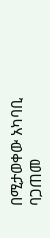በሚታወቀው አካባቢ ባጋጠመ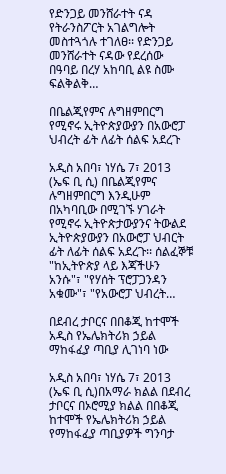የድንጋይ መንሸራተት ናዳ የትራንስፖርት አገልግሎት መስተጓጎሉ ተገለፀ፡፡ የድንጋይ መንሸራተት ናዳው የደረሰው በዓባይ በረሃ አከባቢ ልዩ ስሙ ፍልቅልቅ…

በቤልጂየምና ሉግዘምበርግ  የሚኖሩ ኢትዮጵያውያን በአውሮፓ ህብረት ፊት ለፊት ሰልፍ አደረጉ

አዲስ አበባ፣ ነሃሴ 7፣ 2013 (ኤፍ ቢ ሲ) በቤልጂየምና ሉግዘምበርግ እንዲሁም በአካባቢው በሚገኙ ሃገራት የሚኖሩ ኢትዮጵታውያንና ትውልደ ኢትዮጵያውያን በአውሮፓ ህብርት ፊት ለፊት ሰልፍ አደረጉ፡፡ ሰልፈኞቹ "ከኢትዮጵያ ላይ እጃችሁን አንሱ"፣ "የሃሰት ፕሮፓጋንዳን አቁሙ"፣ "የአውሮፓ ህብረት…

በደብረ ታቦርና በበቆጂ ከተሞች አዲስ የኤሌክትሪክ ኃይል ማከፋፈያ ጣቢያ ሊገነባ ነው

አዲስ አበባ፣ ነሃሴ 7፣ 2013 (ኤፍ ቢ ሲ)በአማራ ክልል በደብረ ታቦርና በኦሮሚያ ክልል በበቆጂ ከተሞች የኤሌክትሪክ ኃይል የማከፋፈያ ጣቢያዎች ግንባታ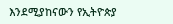እንደሚያከናውን የኢትዮጵያ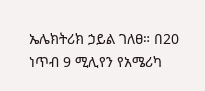ኤሌክትሪክ ኃይል ገለፀ። በ20 ነጥብ 9 ሚሊየን የአሜሪካ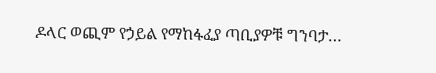ዶላር ወጪም የኃይል የማከፋፈያ ጣቢያዎቹ ግንባታ…